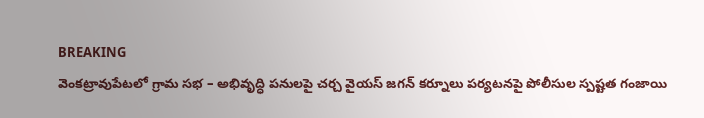BREAKING
వెంకట్రావుపేటలో గ్రామ సభ – అభివృద్ధి పనులపై చర్చ వైయస్ జగన్ కర్నూలు పర్యటనపై పోలీసుల స్పష్టత గంజాయి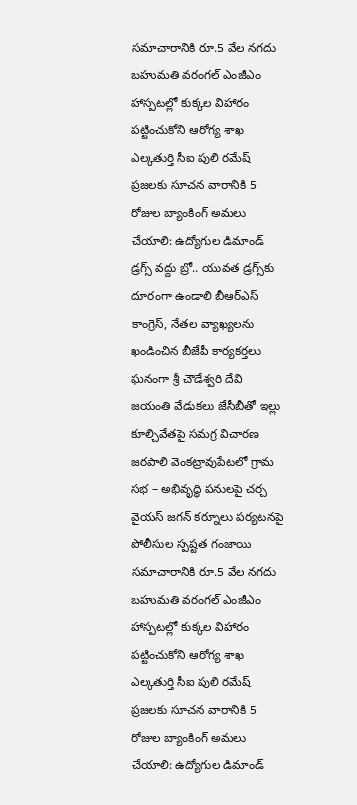సమాచారానికి రూ.5 వేల నగదు బహుమతి వరంగల్ ఎంజీఎం హాస్పటల్లో కుక్కల విహారం పట్టించుకోని ఆరోగ్య శాఖ ఎల్కతుర్తి సీఐ పులి రమేష్ ప్రజలకు సూచన వారానికి 5 రోజుల బ్యాంకింగ్ అమలు చేయాలి: ఉద్యోగుల డిమాండ్ డ్రగ్స్ వద్దు బ్రో.. యువత డ్రగ్స్‌కు దూరంగా ఉండాలి బీఆర్ఎస్ కాంగ్రెస్, నేతల వ్యాఖ్యలను ఖండించిన బీజేపీ కార్యకర్తలు ఘనంగా శ్రీ చౌడేశ్వరి దేవి జయంతి వేడుకలు జేసీబీతో ఇల్లు కూల్చివేతపై సమగ్ర విచారణ జరపాలి వెంకట్రావుపేటలో గ్రామ సభ – అభివృద్ధి పనులపై చర్చ వైయస్ జగన్ కర్నూలు పర్యటనపై పోలీసుల స్పష్టత గంజాయి సమాచారానికి రూ.5 వేల నగదు బహుమతి వరంగల్ ఎంజీఎం హాస్పటల్లో కుక్కల విహారం పట్టించుకోని ఆరోగ్య శాఖ ఎల్కతుర్తి సీఐ పులి రమేష్ ప్రజలకు సూచన వారానికి 5 రోజుల బ్యాంకింగ్ అమలు చేయాలి: ఉద్యోగుల డిమాండ్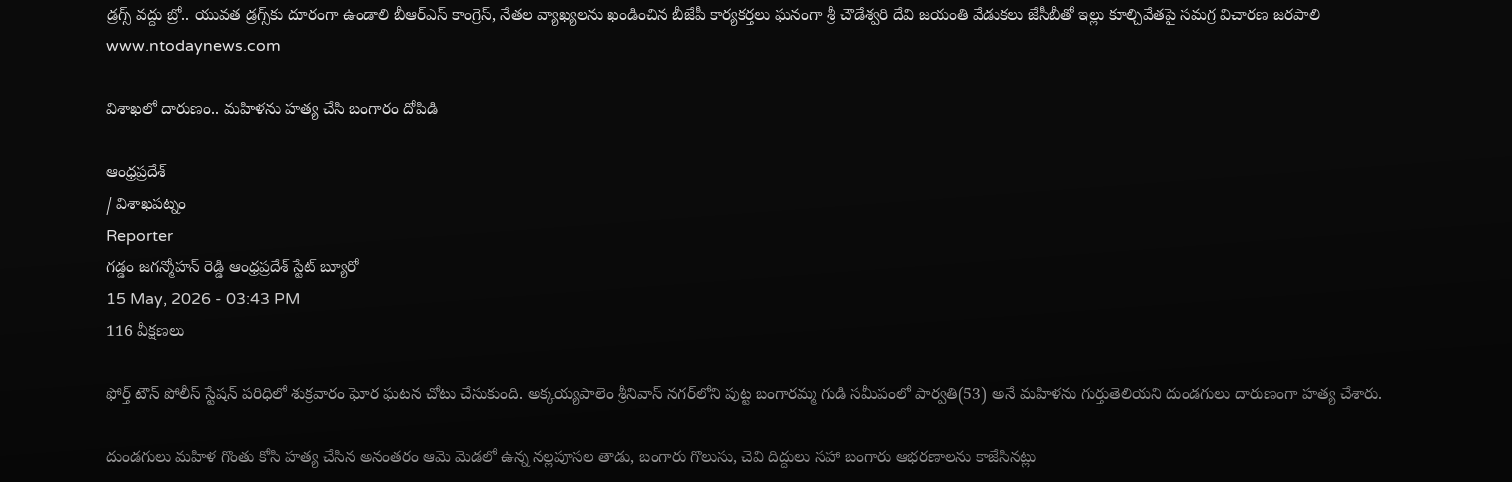డ్రగ్స్ వద్దు బ్రో.. యువత డ్రగ్స్‌కు దూరంగా ఉండాలి బీఆర్ఎస్ కాంగ్రెస్, నేతల వ్యాఖ్యలను ఖండించిన బీజేపీ కార్యకర్తలు ఘనంగా శ్రీ చౌడేశ్వరి దేవి జయంతి వేడుకలు జేసీబీతో ఇల్లు కూల్చివేతపై సమగ్ర విచారణ జరపాలి
www.ntodaynews.com

విశాఖలో దారుణం.. మహిళను హత్య చేసి బంగారం దోపిడి

ఆంధ్రప్రదేశ్
/ విశాఖపట్నం
Reporter
గడ్డం జగన్మోహన్ రెడ్డి ఆంధ్రప్రదేశ్ స్టేట్ బ్యూరో
15 May, 2026 - 03:43 PM
116 వీక్షణలు

ఫోర్త్ టౌన్ పోలీస్ స్టేషన్ పరిధిలో శుక్రవారం ఘోర ఘటన చోటు చేసుకుంది. అక్కయ్యపాలెం శ్రీనివాస్ నగర్‌లోని పుట్ట బంగారమ్మ గుడి సమీపంలో పార్వతి(53) అనే మహిళను గుర్తుతెలియని దుండగులు దారుణంగా హత్య చేశారు.

దుండగులు మహిళ గొంతు కోసి హత్య చేసిన అనంతరం ఆమె మెడలో ఉన్న నల్లపూసల తాడు, బంగారు గొలుసు, చెవి దిద్దులు సహా బంగారు ఆభరణాలను కాజేసినట్లు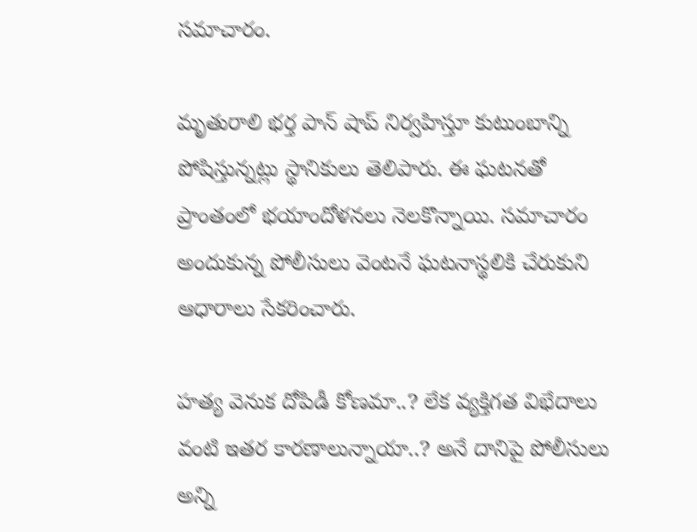సమాచారం.

మృతురాలి భర్త పాన్ షాప్ నిర్వహిస్తూ కుటుంబాన్ని పోషిస్తున్నట్లు స్థానికులు తెలిపారు. ఈ ఘటనతో ప్రాంతంలో భయాందోళనలు నెలకొన్నాయి. సమాచారం అందుకున్న పోలీసులు వెంటనే ఘటనాస్థలికి చేరుకుని ఆధారాలు సేకరించారు.

హత్య వెనుక దోపిడీ కోణమా..? లేక వ్యక్తిగత విభేదాలు వంటి ఇతర కారణాలున్నాయా..? అనే దానిపై పోలీసులు అన్ని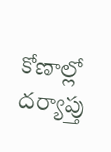కోణాల్లో దర్యాప్తు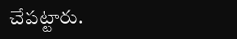చేపట్టారు.